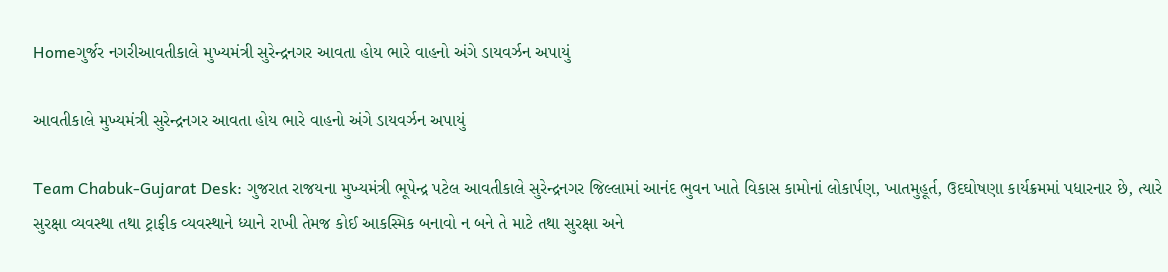Homeગુર્જર નગરીઆવતીકાલે મુખ્યમંત્રી સુરેન્દ્રનગર આવતા હોય ભારે વાહનો અંગે ડાયવર્ઝન અપાયું

આવતીકાલે મુખ્યમંત્રી સુરેન્દ્રનગર આવતા હોય ભારે વાહનો અંગે ડાયવર્ઝન અપાયું

Team Chabuk-Gujarat Desk: ગુજરાત રાજયના મુખ્યમંત્રી ભૂપેન્દ્ર પટેલ આવતીકાલે સુરેન્દ્રનગર જિલ્લામાં આનંદ ભુવન ખાતે વિકાસ કામોનાં લોકાર્પણ, ખાતમુહૂર્ત, ઉદઘોષણા કાર્યક્રમમાં પધારનાર છે, ત્યારે સુરક્ષા વ્યવસ્થા તથા ટ્રાફીક વ્યવસ્થાને ધ્યાને રાખી તેમજ કોઈ આકસ્મિક બનાવો ન બને તે માટે તથા સુરક્ષા અને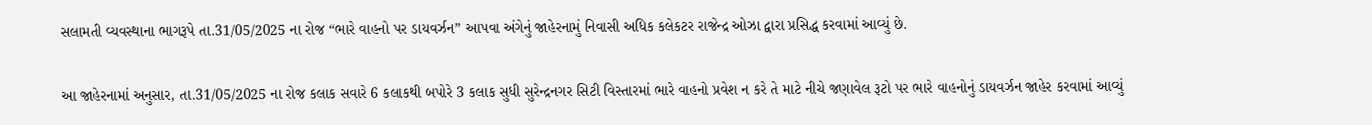સલામતી વ્યવસ્થાના ભાગરૂપે તા.31/05/2025 ના રોજ “ભારે વાહનો પર ડાયવર્ઝન” આપવા અંગેનું જાહેરનામું નિવાસી અધિક કલેકટર રાજેન્દ્ર ઓઝા દ્વારા પ્રસિદ્ધ કરવામાં આવ્યું છે.

આ જાહેરનામાં અનુસાર, તા.31/05/2025 ના રોજ કલાક સવારે 6 કલાકથી બપોરે 3 કલાક સુધી સુરેન્દ્રનગર સિટી વિસ્તારમાં ભારે વાહનો પ્રવેશ ન કરે તે માટે નીચે જણાવેલ રૂટો પર ભારે વાહનોનું ડાયવર્ઝન જાહેર કરવામાં આવ્યું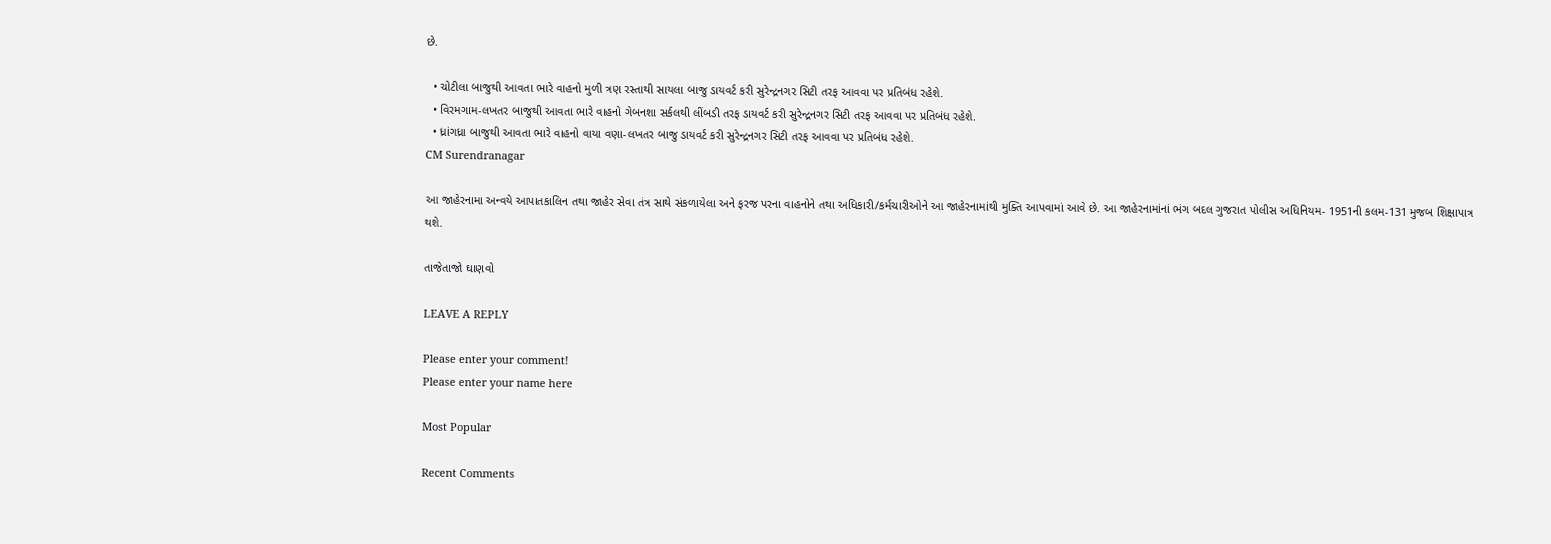છે.

  • ચોટીલા બાજુથી આવતા ભારે વાહનો મુળી ત્રણ રસ્તાથી સાયલા બાજુ ડાયવર્ટ કરી સુરેન્દ્રનગર સિટી તરફ આવવા પર પ્રતિબંધ રહેશે.
  • વિરમગામ-લખતર બાજુથી આવતા ભારે વાહનો ગેબનશા સર્કલથી લીંબડી તરફ ડાયવર્ટ કરી સુરેન્દ્રનગર સિટી તરફ આવવા પર પ્રતિબંધ રહેશે.
  • ધ્રાંગધ્રા બાજુથી આવતા ભારે વાહનો વાયા વણા-લખતર બાજુ ડાયવર્ટ કરી સુરેન્દ્રનગર સિટી તરફ આવવા પર પ્રતિબંધ રહેશે.
CM Surendranagar

આ જાહેરનામા અન્વયે આપાતકાલિન તથા જાહેર સેવા તંત્ર સાથે સંકળાયેલા અને ફરજ પરના વાહનોને તથા અધિકારી/કર્મચારીઓને આ જાહેરનામાંથી મુક્તિ આપવામાં આવે છે. આ જાહેરનામાંનાં ભંગ બદલ ગુજરાત પોલીસ અધિનિયમ- 1951ની કલમ-131 મુજબ શિક્ષાપાત્ર થશે.

તાજેતાજો ઘાણવો

LEAVE A REPLY

Please enter your comment!
Please enter your name here

Most Popular

Recent Comments